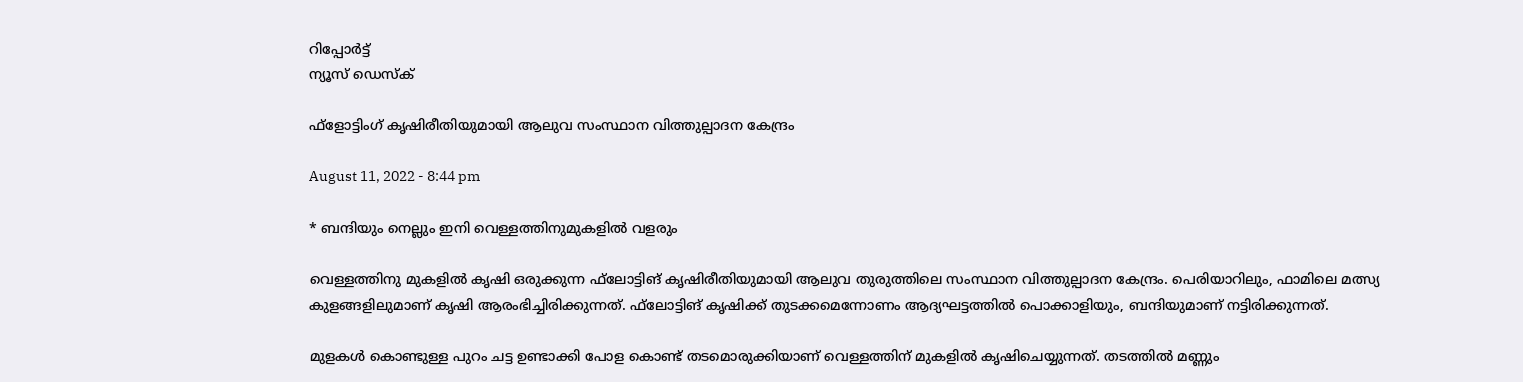റിപ്പോര്‍ട്ട്
ന്യൂസ് ഡെസ്ക്

ഫ്‌ളോട്ടിംഗ് കൃഷിരീതിയുമായി ആലുവ സംസ്ഥാന വിത്തുല്പാദന കേന്ദ്രം

August 11, 2022 - 8:44 pm

* ബന്ദിയും നെല്ലും ഇനി വെള്ളത്തിനുമുകളില്‍ വളരും

വെള്ളത്തിനു മുകളില്‍ കൃഷി ഒരുക്കുന്ന ഫ്‌ലോട്ടിങ് കൃഷിരീതിയുമായി ആലുവ തുരുത്തിലെ സംസ്ഥാന വിത്തുല്പാദന കേന്ദ്രം. പെരിയാറിലും, ഫാമിലെ മത്സ്യ കുളങ്ങളിലുമാണ് കൃഷി ആരംഭിച്ചിരിക്കുന്നത്. ഫ്‌ലോട്ടിങ് കൃഷിക്ക് തുടക്കമെന്നോണം ആദ്യഘട്ടത്തില്‍ പൊക്കാളിയും, ബന്ദിയുമാണ് നട്ടിരിക്കുന്നത്.

മുളകള്‍ കൊണ്ടുള്ള പുറം ചട്ട ഉണ്ടാക്കി പോള കൊണ്ട് തടമൊരുക്കിയാണ് വെള്ളത്തിന് മുകളില്‍ കൃഷിചെയ്യുന്നത്. തടത്തില്‍ മണ്ണും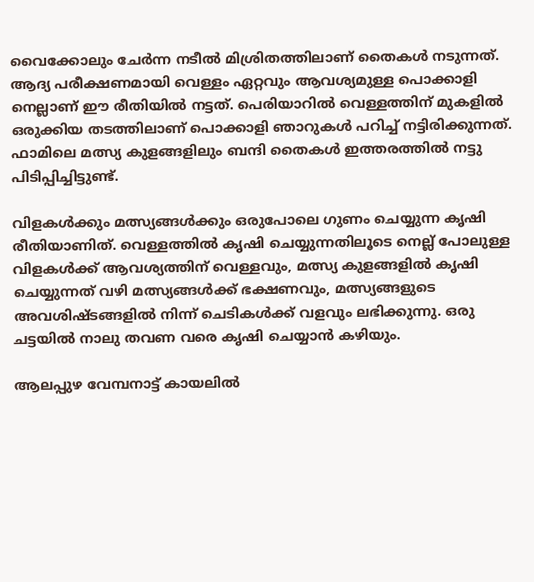വൈക്കോലും ചേര്‍ന്ന നടീല്‍ മിശ്രിതത്തിലാണ് തൈകള്‍ നടുന്നത്. ആദ്യ പരീക്ഷണമായി വെള്ളം ഏറ്റവും ആവശ്യമുള്ള പൊക്കാളി നെല്ലാണ് ഈ രീതിയില്‍ നട്ടത്. പെരിയാറില്‍ വെള്ളത്തിന് മുകളില്‍ ഒരുക്കിയ തടത്തിലാണ് പൊക്കാളി ഞാറുകള്‍ പറിച്ച് നട്ടിരിക്കുന്നത്. ഫാമിലെ മത്സ്യ കുളങ്ങളിലും ബന്ദി തൈകള്‍ ഇത്തരത്തില്‍ നട്ടു പിടിപ്പിച്ചിട്ടുണ്ട്.

വിളകള്‍ക്കും മത്സ്യങ്ങള്‍ക്കും ഒരുപോലെ ഗുണം ചെയ്യുന്ന കൃഷി രീതിയാണിത്. വെള്ളത്തില്‍ കൃഷി ചെയ്യുന്നതിലൂടെ നെല്ല് പോലുള്ള വിളകള്‍ക്ക് ആവശ്യത്തിന് വെള്ളവും, മത്സ്യ കുളങ്ങളില്‍ കൃഷി ചെയ്യുന്നത് വഴി മത്സ്യങ്ങള്‍ക്ക് ഭക്ഷണവും, മത്സ്യങ്ങളുടെ അവശിഷ്ടങ്ങളില്‍ നിന്ന് ചെടികള്‍ക്ക് വളവും ലഭിക്കുന്നു. ഒരു ചട്ടയില്‍ നാലു തവണ വരെ കൃഷി ചെയ്യാന്‍ കഴിയും.

ആലപ്പുഴ വേമ്പനാട്ട് കായലില്‍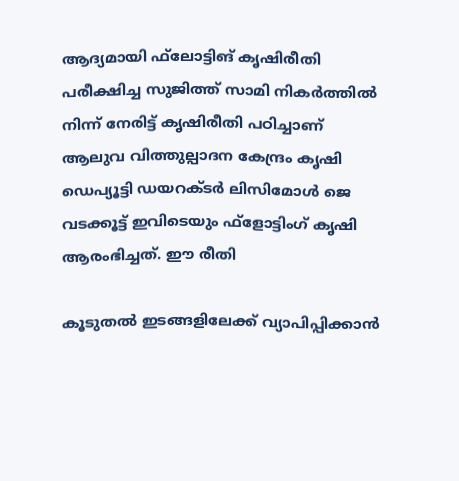ആദ്യമായി ഫ്‌ലോട്ടിങ് കൃഷിരീതി പരീക്ഷിച്ച സുജിത്ത് സാമി നികര്‍ത്തില്‍ നിന്ന് നേരിട്ട് കൃഷിരീതി പഠിച്ചാണ് ആലുവ വിത്തുല്പാദന കേന്ദ്രം കൃഷി ഡെപ്യൂട്ടി ഡയറക്ടര്‍ ലിസിമോള്‍ ജെ വടക്കൂട്ട് ഇവിടെയും ഫ്‌ളോട്ടിംഗ് കൃഷി ആരംഭിച്ചത്. ഈ രീതി

കൂടുതല്‍ ഇടങ്ങളിലേക്ക് വ്യാപിപ്പിക്കാന്‍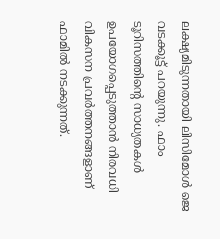ലക്ഷ്യമിടുന്നതായി ലിസിമോള്‍ ജെ വടക്കൂട്ട് പറയുന്നു. ഫാം ടൂറിസത്തിന്റെ സാധ്യതകള്‍ ഉപയോഗപ്പെടുത്താന്‍ നിരവധി വികസന പ്രവര്‍ത്തനങ്ങളാണ് ഫാമില്‍ നടക്കുന്നത്.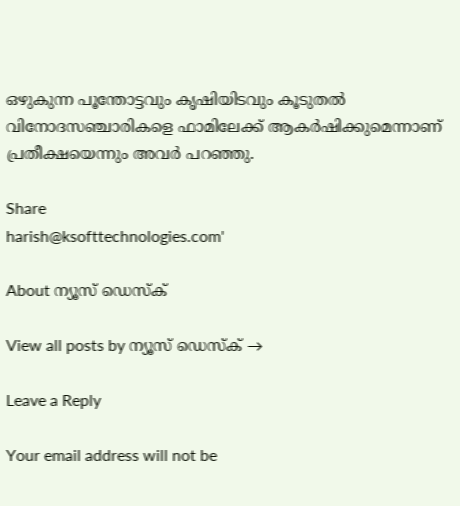ഒഴുകുന്ന പൂന്തോട്ടവും കൃഷിയിടവും കൂടുതല്‍ വിനോദസഞ്ചാരികളെ ഫാമിലേക്ക് ആകര്‍ഷിക്കുമെന്നാണ് പ്രതീക്ഷയെന്നും അവര്‍ പറഞ്ഞു.

Share
harish@ksofttechnologies.com'

About ന്യൂസ് ഡെസ്ക്

View all posts by ന്യൂസ് ഡെസ്ക് →

Leave a Reply

Your email address will not be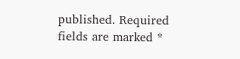published. Required fields are marked *